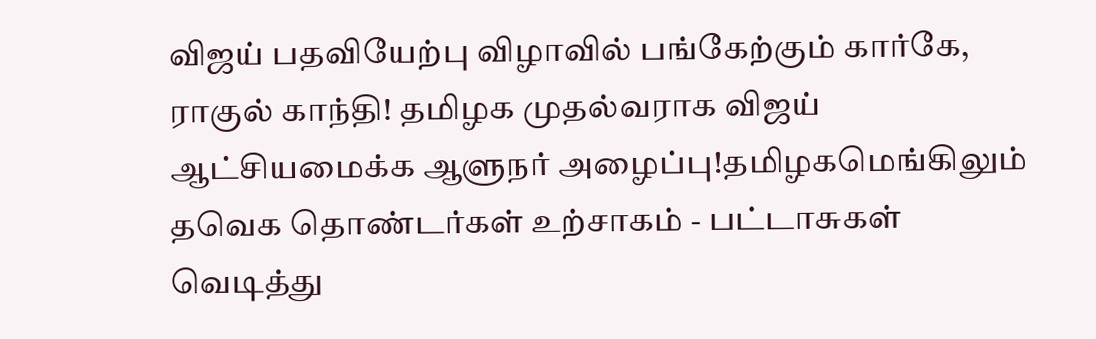விஜய் பதவியேற்பு விழாவில் பங்கேற்கும் கார்கே, ராகுல் காந்தி! தமிழக முதல்வராக விஜய் ஆட்சியமைக்க ஆளுநர் அழைப்பு!தமிழகமெங்கிலும் தவெக தொண்டர்கள் உற்சாகம் - பட்டாசுகள் வெடித்து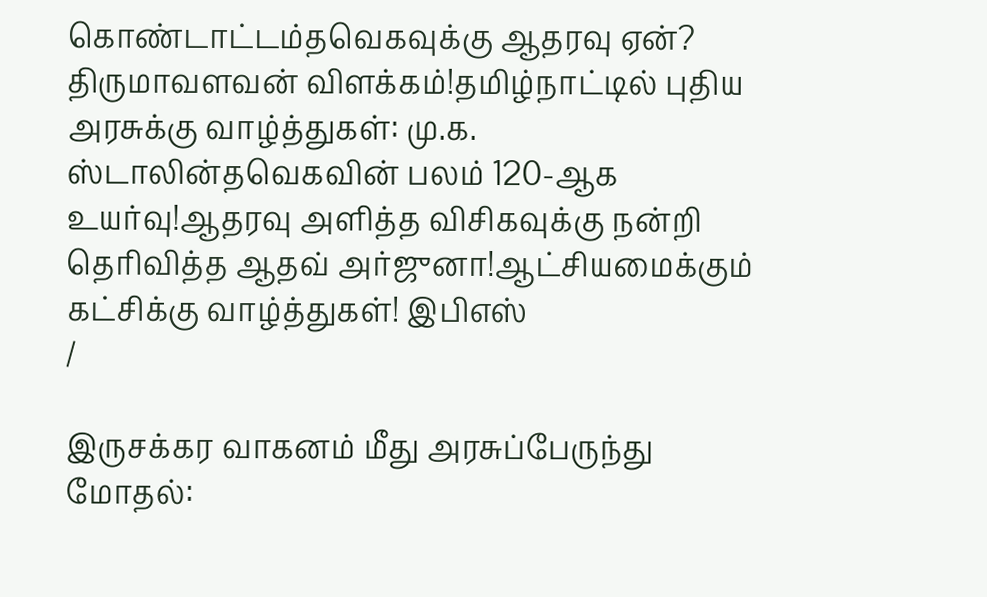கொண்டாட்டம்தவெகவுக்கு ஆதரவு ஏன்? திருமாவளவன் விளக்கம்!தமிழ்நாட்டில் புதிய அரசுக்கு வாழ்த்துகள்: மு.க. ஸ்டாலின்தவெகவின் பலம் 120-ஆக உயர்வு!ஆதரவு அளித்த விசிகவுக்கு நன்றி தெரிவித்த ஆதவ் அர்ஜுனா!ஆட்சியமைக்கும் கட்சிக்கு வாழ்த்துகள்! இபிஎஸ்
/

இருசக்கர வாகனம் மீது அரசுப்பேருந்து மோதல்: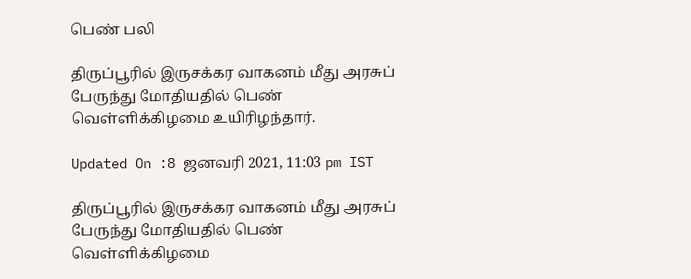பெண் பலி

திருப்பூரில் இருசக்கர வாகனம் மீது அரசுப் பேருந்து மோதியதில் பெண் வெள்ளிக்கிழமை உயிரிழந்தார்.

Updated On :8 ஜனவரி 2021, 11:03 pm IST

திருப்பூரில் இருசக்கர வாகனம் மீது அரசுப் பேருந்து மோதியதில் பெண் வெள்ளிக்கிழமை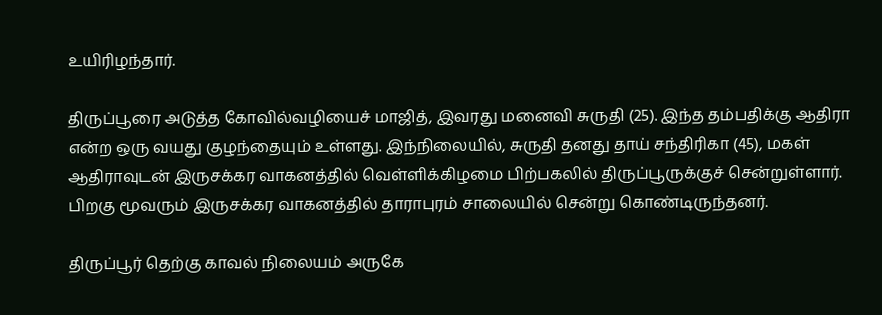உயிரிழந்தார்.

திருப்பூரை அடுத்த கோவில்வழியைச் மாஜித், இவரது மனைவி சுருதி (25). இந்த தம்பதிக்கு ஆதிரா என்ற ஒரு வயது குழந்தையும் உள்ளது. இந்நிலையில், சுருதி தனது தாய் சந்திரிகா (45), மகள் ஆதிராவுடன் இருசக்கர வாகனத்தில் வெள்ளிக்கிழமை பிற்பகலில் திருப்பூருக்குச் சென்றுள்ளார். பிறகு மூவரும் இருசக்கர வாகனத்தில் தாராபுரம் சாலையில் சென்று கொண்டிருந்தனர்.

திருப்பூர் தெற்கு காவல் நிலையம் அருகே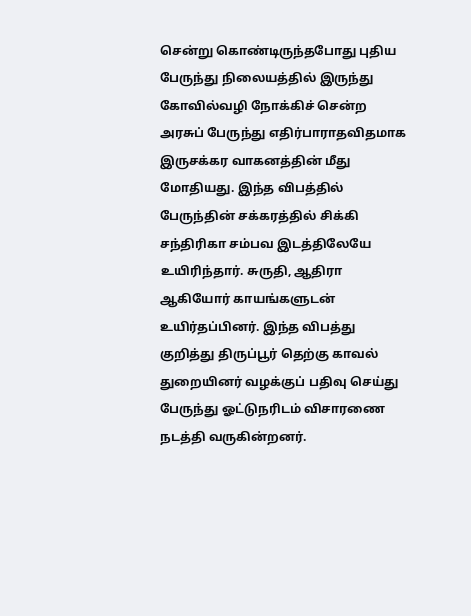சென்று கொண்டிருந்தபோது புதிய பேருந்து நிலையத்தில் இருந்து கோவில்வழி நோக்கிச் சென்ற அரசுப் பேருந்து எதிர்பாராதவிதமாக இருசக்கர வாகனத்தின் மீது மோதியது. இந்த விபத்தில் பேருந்தின் சக்கரத்தில் சிக்கி சந்திரிகா சம்பவ இடத்திலேயே உயிரிந்தார். சுருதி, ஆதிரா ஆகியோர் காயங்களுடன் உயிர்தப்பினர். இந்த விபத்து குறித்து திருப்பூர் தெற்கு காவல் துறையினர் வழக்குப் பதிவு செய்து பேருந்து ஓட்டுநரிடம் விசாரணை நடத்தி வருகின்றனர்.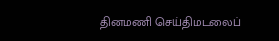தினமணி செய்திமடலைப்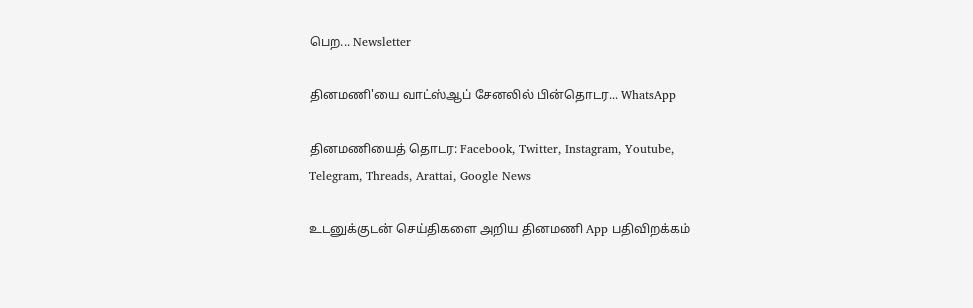பெற... Newsletter

தினமணி'யை வாட்ஸ்ஆப் சேனலில் பின்தொடர... WhatsApp

தினமணியைத் தொடர: Facebook, Twitter, Instagram, Youtube, Telegram, Threads, Arattai, Google News

உடனுக்குடன் செய்திகளை அறிய தினமணி App பதிவிறக்கம்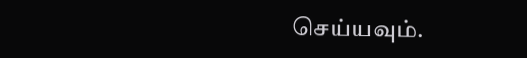செய்யவும்.